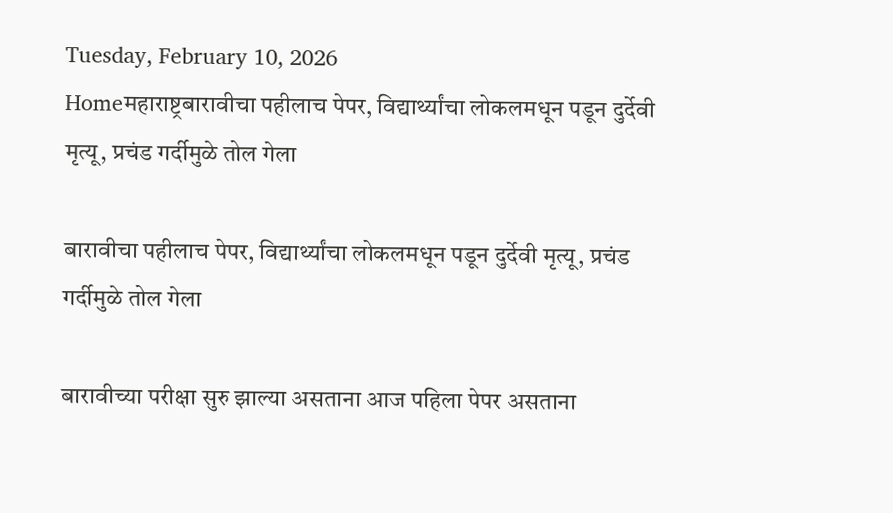Tuesday, February 10, 2026
Homeमहाराष्ट्रबारावीचा पहीलाच पेपर, विद्यार्थ्यांचा लोकलमधून पडून दुर्देवी मृत्यू, प्रचंड गर्दीमुळे तोल गेला

बारावीचा पहीलाच पेपर, विद्यार्थ्यांचा लोकलमधून पडून दुर्देवी मृत्यू, प्रचंड गर्दीमुळे तोल गेला

बारावीच्या परीक्षा सुरु झाल्या असताना आज पहिला पेपर असताना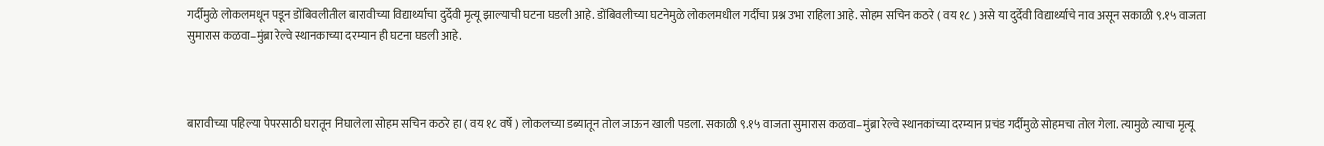गर्दीमुळे लोकलमधून पडून डोंबिवलीतील बारावीच्या विद्यार्थ्याचा दुर्देवी मृत्यू झाल्याची घटना घडली आहे. डोंबिवलीच्या घटनेमुळे लोकलमधील गर्दीचा प्रश्न उभा राहिला आहे. सोहम सचिन कठरे ( वय १८ ) असे या दुर्देवी विद्यार्थ्याचे नाव असून सकाळी ९.१५ वाजता सुमारास कळवा–मुंब्रा रेल्वे स्थानकाच्या दरम्यान ही घटना घडली आहे.



बारावीच्या पहिल्या पेपरसाठी घरातून निघालेला सोहम सचिन कठरे हा ( वय १८ वर्षे ) लोकलच्या डब्यातून तोल जाऊन खाली पडला. सकाळी ९.१५ वाजता सुमारास कळवा–मुंब्रा रेल्वे स्थानकांच्या दरम्यान प्रचंड गर्दीमुळे सोहमचा तोल गेला. त्यामुळे त्याचा मृत्यू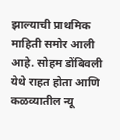झाल्याची प्राथमिक माहिती समोर आली आहे. सोहम डोंबिवली येथे राहत होता आणि कळव्यातील न्यू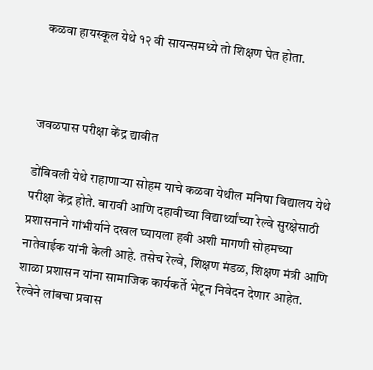कळवा हायस्कूल येथे १२ वी सायन्समध्ये तो शिक्षण घेत होता.



जवळपास परीक्षा केंद्र द्यावीत

डोंबिवली येथे राहाणाऱ्या सोहम याचे कळवा येथील मनिषा विद्यालय येथे परीक्षा केंद्र होते. बारावी आणि दहावीच्या विद्यार्थ्यांच्या रेल्वे सुरक्षेसाठी प्रशासनाने गांभीर्याने दखल घ्यायला हवी अशी मागणी सोहमच्या नातेवाईक यांनी केली आहे. तसेच रेल्वे, शिक्षण मंडळ, शिक्षण मंत्री आणि शाळा प्रशासन यांना सामाजिक कार्यकर्ते भेटून निवेदन देणार आहेत. रेल्वेने लांबचा प्रवास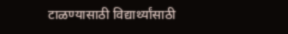टाळण्यासाठी विद्यार्थ्यांसाठी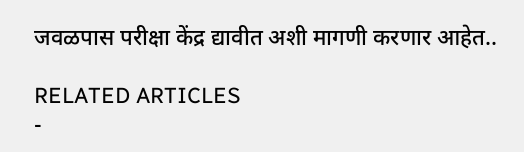जवळपास परीक्षा केंद्र द्यावीत अशी मागणी करणार आहेत..

RELATED ARTICLES
-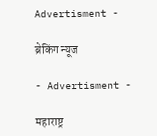Advertisment -

ब्रेकिंग न्यूज

- Advertisment -

महाराष्ट्र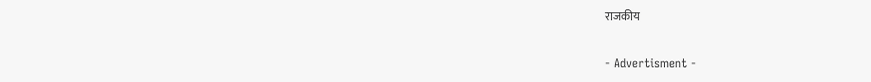राजकीय

- Advertisment -